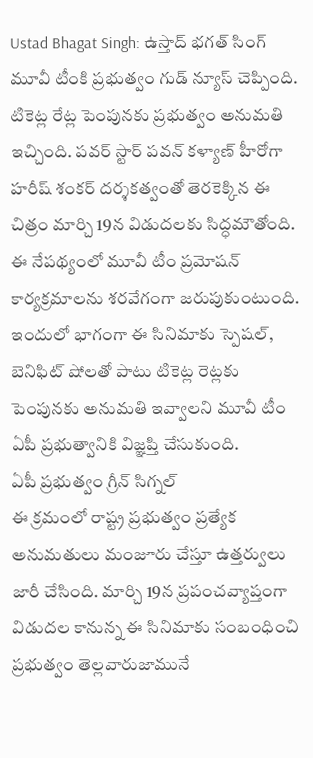Ustad Bhagat Singh: ఉస్తాద్ భగత్ సింగ్ మూవీ టీంకి ప్రభుత్వం గుడ్ న్యూస్ చెప్పింది. టికెట్ల రేట్ల పెంపునకు ప్రభుత్వం అనుమతి ఇచ్చింది. పవర్ స్టార్ పవన్ కళ్యాణ్ హీరోగా హరీష్ శంకర్ దర్శకత్వంతో తెరకెక్కిన ఈ చిత్రం మార్చి 19న విడుదలకు సిద్ధమౌతోంది. ఈ నేపథ్యంలో మూవీ టీం ప్రమోషన్ కార్యక్రమాలను శరవేగంగా జరుపుకుంటుంది. ఇందులో భాగంగా ఈ సినిమాకు స్పెషల్, బెనిఫిట్ షోలతో పాటు టికెట్ల రెట్లకు పెంపునకు అనుమతి ఇవ్వాలని మూవీ టీం ఏపీ ప్రభుత్వానికి విజ్ఞప్తి చేసుకుంది.
ఏపీ ప్రభుత్వం గ్రీన్ సిగ్నల్
ఈ క్రమంలో రాష్ట్ర ప్రభుత్వం ప్రత్యేక అనుమతులు మంజూరు చేస్తూ ఉత్తర్వులు జారీ చేసింది. మార్చి 19న ప్రపంచవ్యాప్తంగా విడుదల కానున్న ఈ సినిమాకు సంబంధించి ప్రభుత్వం తెల్లవారుజామునే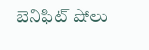బెనిఫిట్ షోలు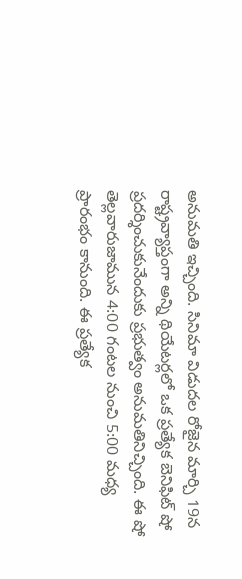అనుమతి ఇచ్చింది. సినిమా విడుదల రోజైన మార్చి 19న రాష్ట్రవ్యాప్తంగా అన్ని థియేటర్లలో ఒక ప్రత్యేక బెనిఫిట్ షో ప్రదర్శించుకునేందుకు ప్రభుత్వం అనుమతినిచ్చింది. ఈ షో తెల్లవారుజామున 4:00 గంటల నుంచి 5:00 మధ్య ప్రారంభం కానుంది. ఈ ప్రత్యేక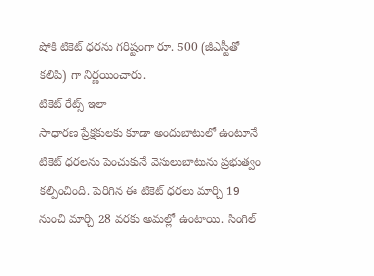షోకి టికెట్ ధరను గరిష్టంగా రూ. 500 (జీఎస్టీతో కలిపి) గా నిర్ణయించారు.
టికెట్ రేట్స్ ఇలా
సాధారణ ప్రేక్షకులకు కూడా అందుబాటులో ఉంటూనే టికెట్ ధరలను పెంచుకునే వెసులుబాటును ప్రభుత్వం కల్పించింది. పెరిగిన ఈ టికెట్ ధరలు మార్చి 19 నుంచి మార్చి 28 వరకు అమల్లో ఉంటాయి. సింగిల్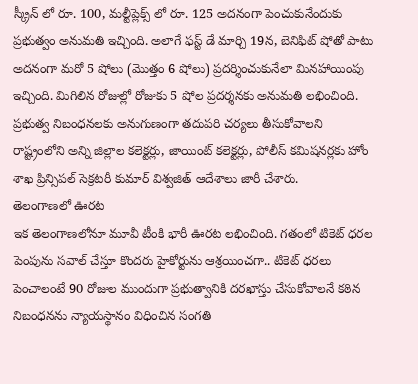స్క్రీన్ లో రూ. 100, మల్టీప్లెక్స్ లో రూ. 125 అదనంగా పెంచుకునేందుకు ప్రభుత్వం అనుమతి ఇచ్చింది. అలాగే ఫస్ట్ డే మార్చి 19న, బెనిఫిట్ షోతో పాటు అదనంగా మరో 5 షోలు (మొత్తం 6 షోలు) ప్రదర్శించుకునేలా మినహాయింపు ఇచ్చింది. మిగిలిన రోజుల్లో రోజుకు 5 షోల ప్రదర్శనకు అనుమతి లభించింది. ప్రభుత్వ నిబంధనలకు అనుగుణంగా తదుపరి చర్యలు తీసుకోవాలని రాష్ట్రంలోని అన్ని జిల్లాల కలెక్టర్లు, జాయింట్ కలెక్టర్లు, పోలీస్ కమిషనర్లకు హోం శాఖ ప్రిన్సిపల్ సెక్రటరీ కుమార్ విశ్వజిత్ ఆదేశాలు జారీ చేశారు.
తెలంగాణలో ఊరట
ఇక తెలంగాణలోనూ మూవీ టీంకి భారీ ఊరట లభించింది. గతంలో టికెట్ ధరల పెంపును సవాల్ చేస్తూ కొందరు హైకోర్టును ఆశ్రయించగా.. టికెట్ ధరలు పెంచాలంటే 90 రోజుల ముందుగా ప్రభుత్వానికి దరఖాస్తు చేసుకోవాలనే కఠిన నిబంధనను న్యాయస్థానం విధించిన సంగతి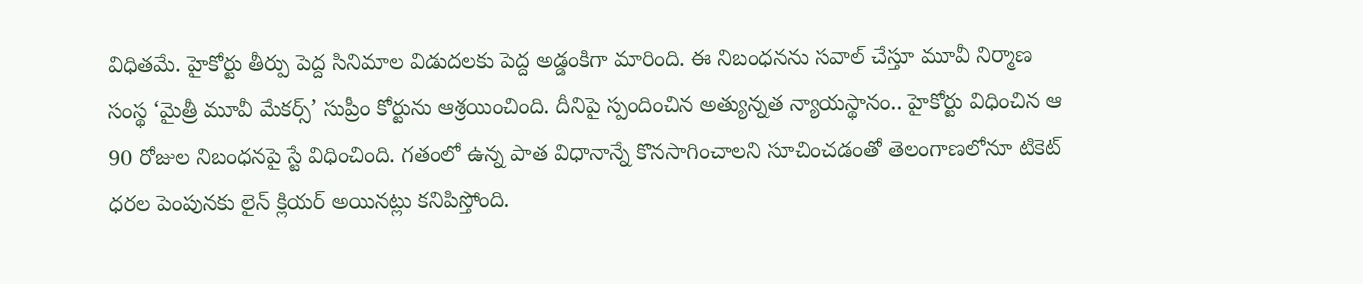విధితమే. హైకోర్టు తీర్పు పెద్ద సినిమాల విడుదలకు పెద్ద అడ్డంకిగా మారింది. ఈ నిబంధనను సవాల్ చేస్తూ మూవీ నిర్మాణ సంస్థ ‘మైత్రీ మూవీ మేకర్స్’ సుప్రీం కోర్టును ఆశ్రయించింది. దీనిపై స్పందించిన అత్యున్నత న్యాయస్థానం.. హైకోర్టు విధించిన ఆ 90 రోజుల నిబంధనపై స్టే విధించింది. గతంలో ఉన్న పాత విధానాన్నే కొనసాగించాలని సూచించడంతో తెలంగాణలోనూ టికెట్ ధరల పెంపునకు లైన్ క్లియర్ అయినట్లు కనిపిస్తోంది.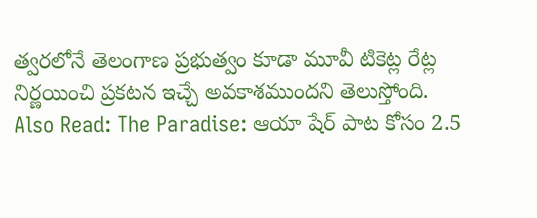త్వరలోనే తెలంగాణ ప్రభుత్వం కూడా మూవీ టికెట్ల రేట్ల నిర్ణయించి ప్రకటన ఇచ్చే అవకాశముందని తెలుస్తోంది.
Also Read: The Paradise: ఆయా షేర్ పాట కోసం 2.5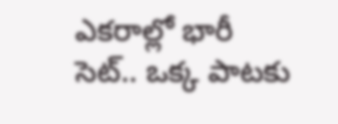ఎకరాల్లో భారీ సెట్.. ఒక్క పాటకు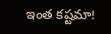ఇంత కష్టమా!